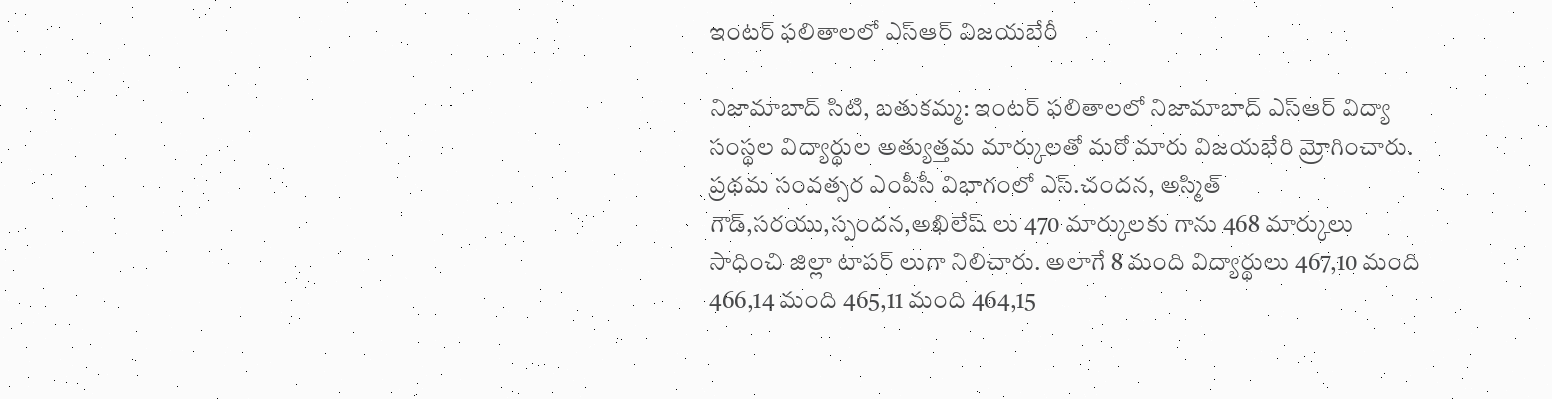ఇంటర్ ఫలితాలలో ఎస్ఆర్ విజయబేరీ

నిజామాబాద్ సిటి, బతుకమ్మ: ఇంటర్ ఫలితాలలో నిజామాబాద్ ఎస్ఆర్ విద్యా సంస్థల విద్యార్థుల అత్యుత్తమ మార్కులతో మరో మారు విజయభేరి మ్రోగించారు. ప్రథమ సంవత్సర ఎంపీసీ విభాగంలో ఎస్.చందన, అస్మిత్ గౌడ్,సరయు,స్పందన,అఖిలేష్ లు 470 మార్కులకు గాను 468 మార్కులు సాధించి జిల్లా టాపర్ లుగా నిలిచారు. అలాగే 8 మంది విద్యార్థులు 467,10 మంది 466,14 మంది 465,11 మంది 464,15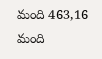మంది 463,16 మంది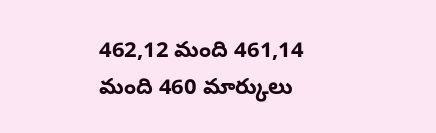462,12 మంది 461,14 మంది 460 మార్కులు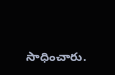సాధించారు.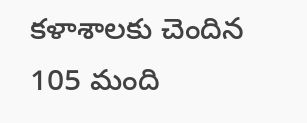కళాశాలకు చెందిన 105 మంది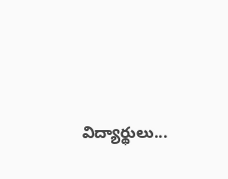విద్యార్థులు...